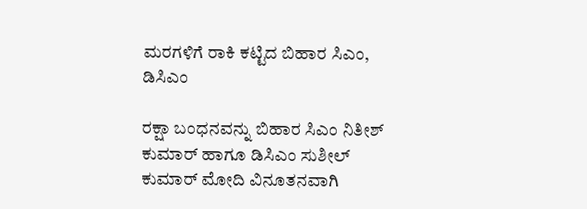ಮರಗಳಿಗೆ ರಾಕಿ ಕಟ್ಟಿದ ಬಿಹಾರ ಸಿಎಂ, ಡಿಸಿಎಂ

ರಕ್ಷಾ ಬಂಧನವನ್ನು ಬಿಹಾರ ಸಿಎಂ ನಿತೀಶ್ ಕುಮಾರ್ ಹಾಗೂ ಡಿಸಿಎಂ ಸುಶೀಲ್ ಕುಮಾರ್ ಮೋದಿ ವಿನೂತನವಾಗಿ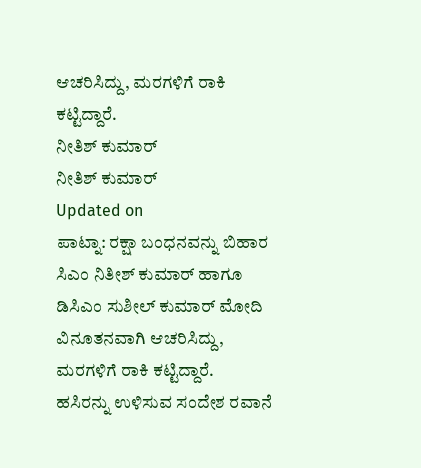ಆಚರಿಸಿದ್ದು, ಮರಗಳಿಗೆ ರಾಕಿ ಕಟ್ಟಿದ್ದಾರೆ.
ನೀತಿಶ್ ಕುಮಾರ್
ನೀತಿಶ್ ಕುಮಾರ್
Updated on
ಪಾಟ್ನಾ: ರಕ್ಷಾ ಬಂಧನವನ್ನು ಬಿಹಾರ ಸಿಎಂ ನಿತೀಶ್ ಕುಮಾರ್ ಹಾಗೂ ಡಿಸಿಎಂ ಸುಶೀಲ್ ಕುಮಾರ್ ಮೋದಿ ವಿನೂತನವಾಗಿ ಆಚರಿಸಿದ್ದು, ಮರಗಳಿಗೆ ರಾಕಿ ಕಟ್ಟಿದ್ದಾರೆ.
ಹಸಿರನ್ನು ಉಳಿಸುವ ಸಂದೇಶ ರವಾನೆ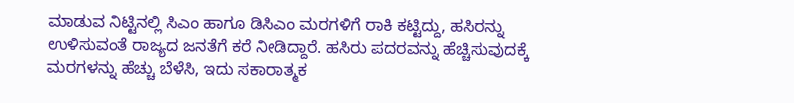ಮಾಡುವ ನಿಟ್ಟಿನಲ್ಲಿ ಸಿಎಂ ಹಾಗೂ ಡಿಸಿಎಂ ಮರಗಳಿಗೆ ರಾಕಿ ಕಟ್ಟಿದ್ದು, ಹಸಿರನ್ನು ಉಳಿಸುವಂತೆ ರಾಜ್ಯದ ಜನತೆಗೆ ಕರೆ ನೀಡಿದ್ದಾರೆ. ಹಸಿರು ಪದರವನ್ನು ಹೆಚ್ಚಿಸುವುದಕ್ಕೆ ಮರಗಳನ್ನು ಹೆಚ್ಚು ಬೆಳೆಸಿ, ಇದು ಸಕಾರಾತ್ಮಕ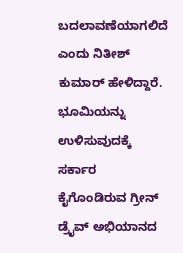ಬದಲಾವಣೆಯಾಗಲಿದೆ ಎಂದು ನಿತೀಶ್ ಕುಮಾರ್ ಹೇಳಿದ್ದಾರೆ.
ಭೂಮಿಯನ್ನು ಉಳಿಸುವುದಕ್ಕೆ ಸರ್ಕಾರ ಕೈಗೊಂಡಿರುವ ಗ್ರೀನ್ ಡ್ರೈವ್ ಅಭಿಯಾನದ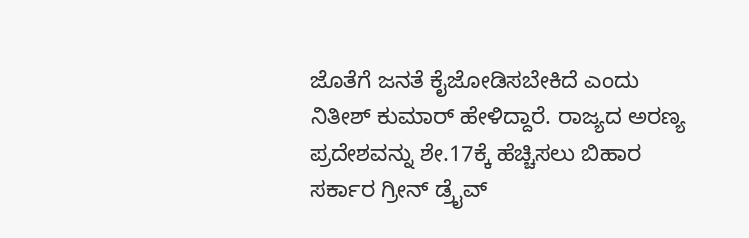ಜೊತೆಗೆ ಜನತೆ ಕೈಜೋಡಿಸಬೇಕಿದೆ ಎಂದು ನಿತೀಶ್ ಕುಮಾರ್ ಹೇಳಿದ್ದಾರೆ. ರಾಜ್ಯದ ಅರಣ್ಯ ಪ್ರದೇಶವನ್ನು ಶೇ.17ಕ್ಕೆ ಹೆಚ್ಚಿಸಲು ಬಿಹಾರ ಸರ್ಕಾರ ಗ್ರೀನ್ ಡ್ರೈವ್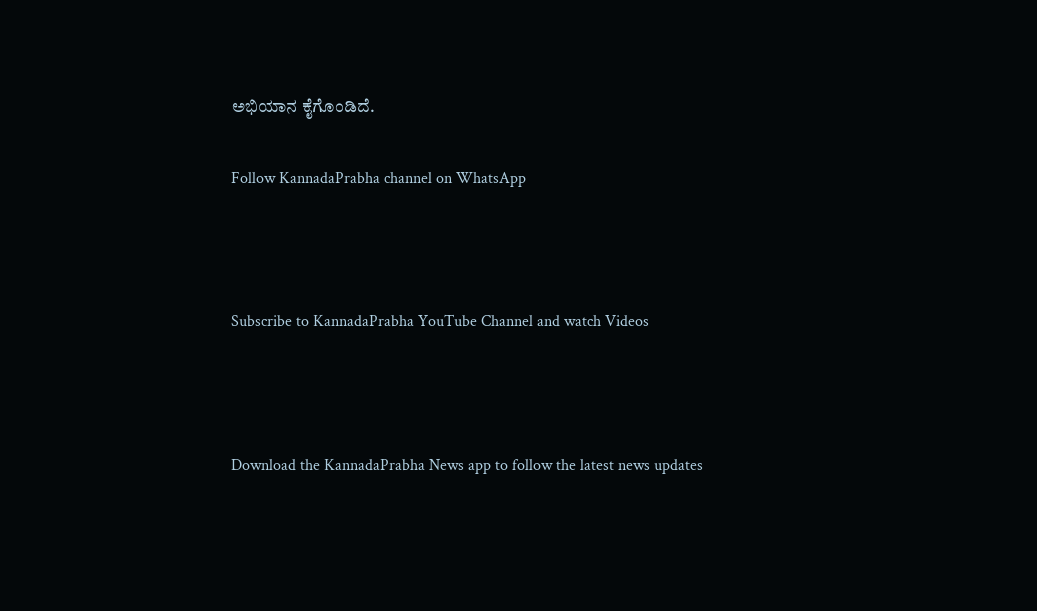ಅಭಿಯಾನ ಕೈಗೊಂಡಿದೆ.

Follow KannadaPrabha channel on WhatsApp



Subscribe to KannadaPrabha YouTube Channel and watch Videos



Download the KannadaPrabha News app to follow the latest news updates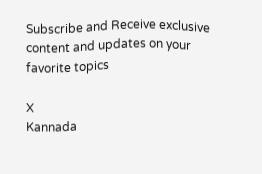Subscribe and Receive exclusive content and updates on your favorite topics

X
Kannada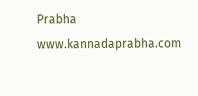Prabha
www.kannadaprabha.com